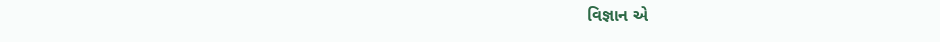વિજ્ઞાન એ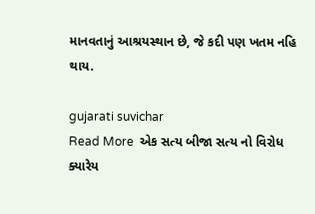માનવતાનું આશ્રયસ્થાન છે, જે કદી પણ ખતમ નહિ થાય.

gujarati suvichar
Read More  એક સત્ય બીજા સત્ય નો વિરોધ ક્યારેય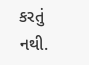કરતું નથી.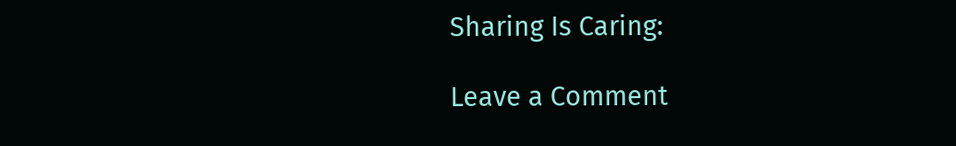Sharing Is Caring:

Leave a Comment